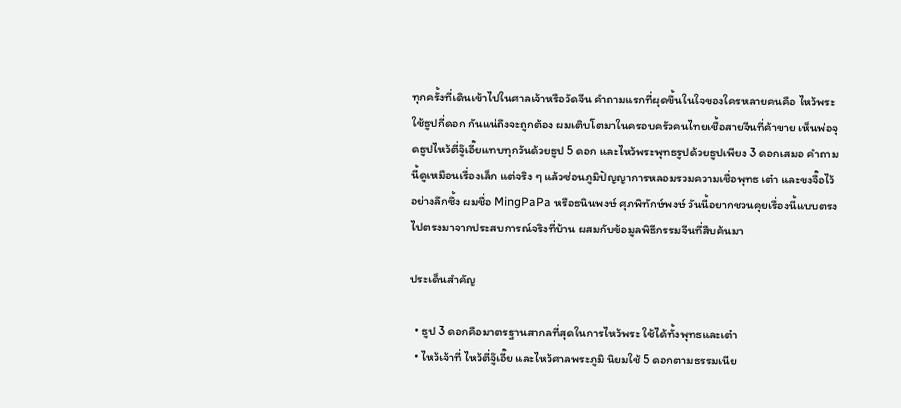ทุกครั้งที่เดินเข้าไปในศาลเจ้าหรือวัดจีน คำถามแรกที่ผุดขึ้นในใจของใครหลายคนคือ ไหว้พระใช้ธูปกี่ดอก กันแน่ถึงจะถูกต้อง ผมเติบโตมาในครอบครัวคนไทยเชื้อสายจีนที่ค้าขาย เห็นพ่อจุดธูปไหว้ตี่จู๊เอี๊ยแทบทุกวันด้วยธูป 5 ดอก และไหว้พระพุทธรูปด้วยธูปเพียง 3 ดอกเสมอ คำถามนี้ดูเหมือนเรื่องเล็ก แต่จริง ๆ แล้วซ่อนภูมิปัญญาการหลอมรวมความเชื่อพุทธ เต๋า และขงจื๊อไว้อย่างลึกซึ้ง ผมชื่อ MingPaPa หรือธนินพงษ์ ศุภพิทักษ์พงษ์ วันนี้อยากชวนคุยเรื่องนี้แบบตรงไปตรงมาจากประสบการณ์จริงที่บ้าน ผสมกับข้อมูลพิธีกรรมจีนที่สืบค้นมา

ประเด็นสำคัญ

  • ธูป 3 ดอกคือมาตรฐานสากลที่สุดในการไหว้พระ ใช้ได้ทั้งพุทธและเต๋า
  • ไหว้เจ้าที่ ไหว้ตี่จู๊เอี๊ย และไหว้ศาลพระภูมิ นิยมใช้ 5 ดอกตามธรรมเนีย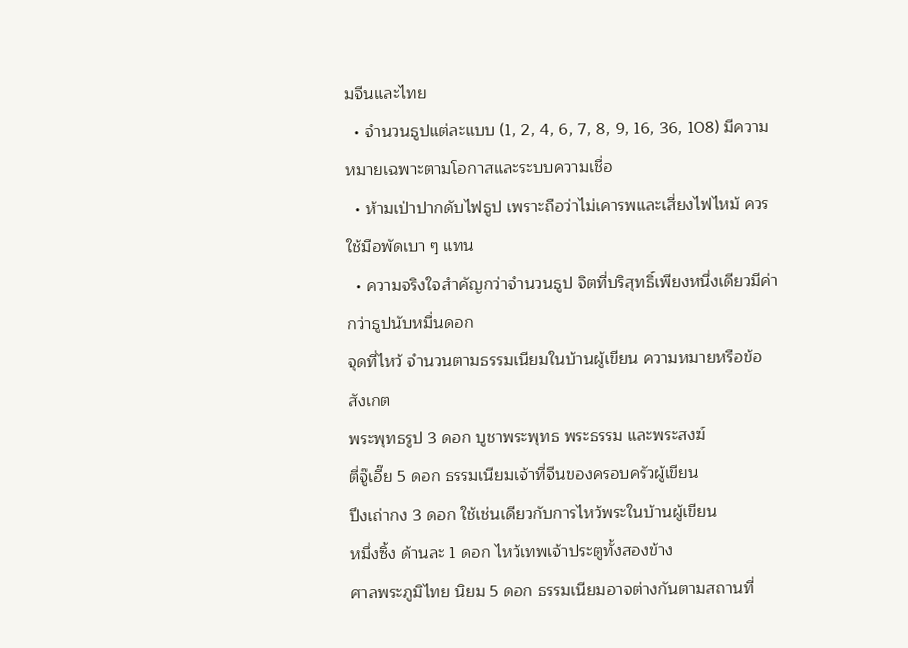มจีนและไทย
  • จำนวนธูปแต่ละแบบ (1, 2, 4, 6, 7, 8, 9, 16, 36, 108) มีความหมายเฉพาะตามโอกาสและระบบความเชื่อ
  • ห้ามเป่าปากดับไฟธูป เพราะถือว่าไม่เคารพและเสี่ยงไฟไหม้ ควรใช้มือพัดเบา ๆ แทน
  • ความจริงใจสำคัญกว่าจำนวนธูป จิตที่บริสุทธิ์เพียงหนึ่งเดียวมีค่ากว่าธูปนับหมื่นดอก
จุดที่ไหว้ จำนวนตามธรรมเนียมในบ้านผู้เขียน ความหมายหรือข้อสังเกต
พระพุทธรูป 3 ดอก บูชาพระพุทธ พระธรรม และพระสงฆ์
ตี่จู๊เอี๊ย 5 ดอก ธรรมเนียมเจ้าที่จีนของครอบครัวผู้เขียน
ปึงเถ่ากง 3 ดอก ใช้เช่นเดียวกับการไหว้พระในบ้านผู้เขียน
หมึ่งซิ้ง ด้านละ 1 ดอก ไหว้เทพเจ้าประตูทั้งสองข้าง
ศาลพระภูมิไทย นิยม 5 ดอก ธรรมเนียมอาจต่างกันตามสถานที่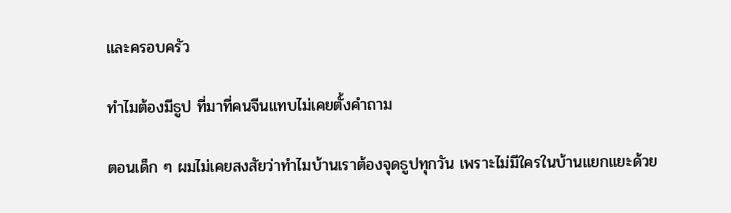และครอบครัว

ทำไมต้องมีธูป ที่มาที่คนจีนแทบไม่เคยตั้งคำถาม

ตอนเด็ก ๆ ผมไม่เคยสงสัยว่าทำไมบ้านเราต้องจุดธูปทุกวัน เพราะไม่มีใครในบ้านแยกแยะด้วย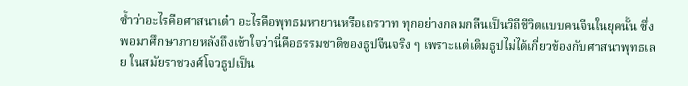ซ้ำว่าอะไรคือศาสนาเต๋า อะไรคือพุทธมหายานหรือเถรวาท ทุกอย่างกลมกลืนเป็นวิถีชีวิตแบบคนจีนในยุคนั้น ซึ่งพอมาศึกษาภายหลังถึงเข้าใจว่านี่คือธรรมชาติของธูปจีนจริง ๆ เพราะแต่เดิมธูปไม่ได้เกี่ยวข้องกับศาสนาพุทธเลย ในสมัยราชวงศ์โจวธูปเป็น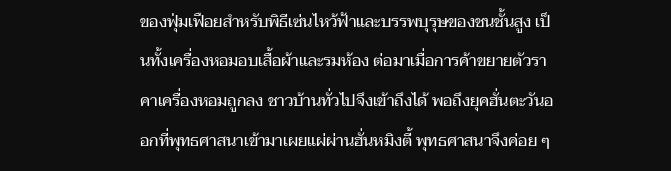ของฟุ่มเฟือยสำหรับพิธีเซ่นไหว้ฟ้าและบรรพบุรุษของชนชั้นสูง เป็นทั้งเครื่องหอมอบเสื้อผ้าและรมห้อง ต่อมาเมื่อการค้าขยายตัวราคาเครื่องหอมถูกลง ชาวบ้านทั่วไปจึงเข้าถึงได้ พอถึงยุคฮั่นตะวันออกที่พุทธศาสนาเข้ามาเผยแผ่ผ่านฮั่นหมิงตี้ พุทธศาสนาจึงค่อย ๆ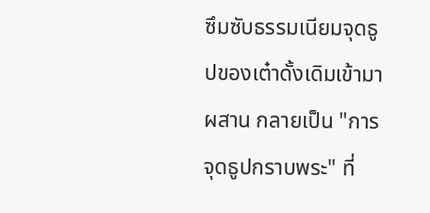ซึมซับธรรมเนียมจุดธูปของเต๋าดั้งเดิมเข้ามาผสาน กลายเป็น "การจุดธูปกราบพระ" ที่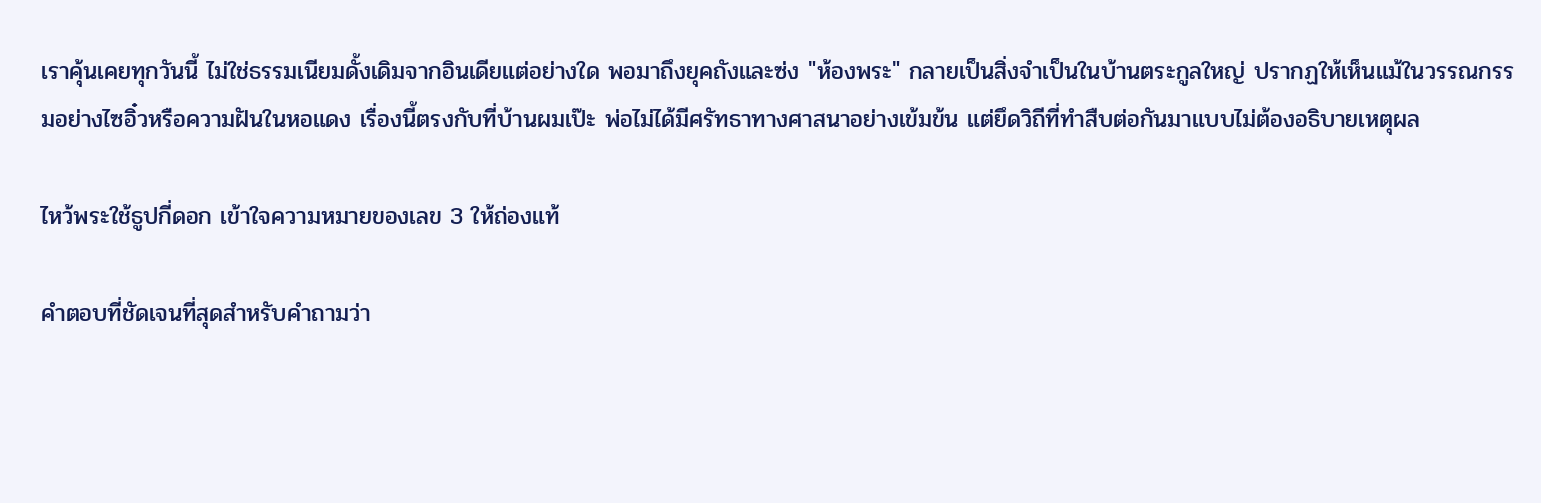เราคุ้นเคยทุกวันนี้ ไม่ใช่ธรรมเนียมดั้งเดิมจากอินเดียแต่อย่างใด พอมาถึงยุคถังและซ่ง "ห้องพระ" กลายเป็นสิ่งจำเป็นในบ้านตระกูลใหญ่ ปรากฏให้เห็นแม้ในวรรณกรรมอย่างไซอิ๋วหรือความฝันในหอแดง เรื่องนี้ตรงกับที่บ้านผมเป๊ะ พ่อไม่ได้มีศรัทธาทางศาสนาอย่างเข้มข้น แต่ยึดวิถีที่ทำสืบต่อกันมาแบบไม่ต้องอธิบายเหตุผล

ไหว้พระใช้ธูปกี่ดอก เข้าใจความหมายของเลข 3 ให้ถ่องแท้

คำตอบที่ชัดเจนที่สุดสำหรับคำถามว่า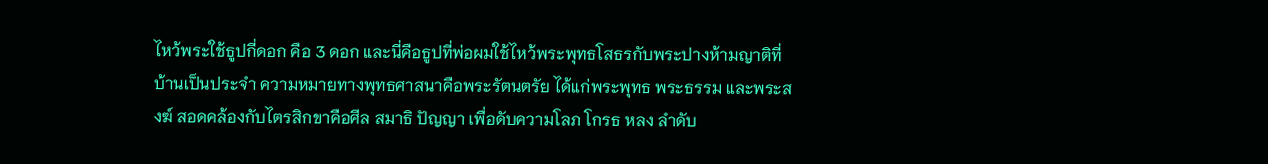ไหว้พระใช้ธูปกี่ดอก คือ 3 ดอก และนี่คือธูปที่พ่อผมใช้ไหว้พระพุทธโสธรกับพระปางห้ามญาติที่บ้านเป็นประจำ ความหมายทางพุทธศาสนาคือพระรัตนตรัย ได้แก่พระพุทธ พระธรรม และพระสงฆ์ สอดคล้องกับไตรสิกขาคือศีล สมาธิ ปัญญา เพื่อดับความโลภ โกรธ หลง ลำดับ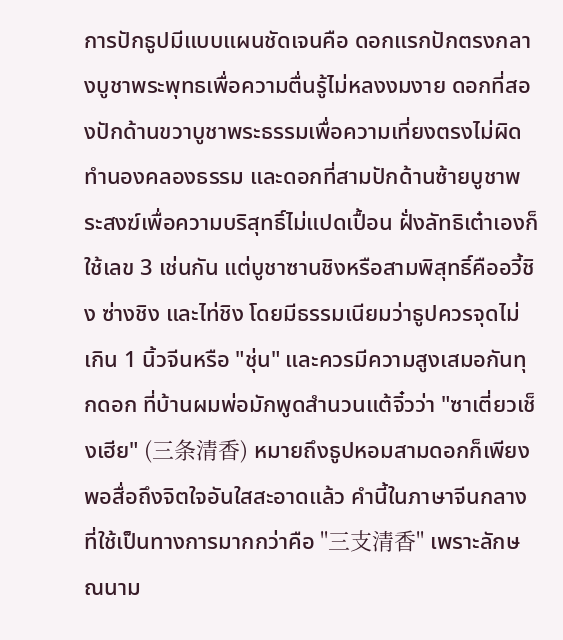การปักธูปมีแบบแผนชัดเจนคือ ดอกแรกปักตรงกลางบูชาพระพุทธเพื่อความตื่นรู้ไม่หลงงมงาย ดอกที่สองปักด้านขวาบูชาพระธรรมเพื่อความเที่ยงตรงไม่ผิดทำนองคลองธรรม และดอกที่สามปักด้านซ้ายบูชาพระสงฆ์เพื่อความบริสุทธิ์ไม่แปดเปื้อน ฝั่งลัทธิเต๋าเองก็ใช้เลข 3 เช่นกัน แต่บูชาซานชิงหรือสามพิสุทธิ์คืออวี้ชิง ซ่างชิง และไท่ชิง โดยมีธรรมเนียมว่าธูปควรจุดไม่เกิน 1 นิ้วจีนหรือ "ชุ่น" และควรมีความสูงเสมอกันทุกดอก ที่บ้านผมพ่อมักพูดสำนวนแต้จิ๋วว่า "ซาเตี่ยวเช็งเฮีย" (三条清香) หมายถึงธูปหอมสามดอกก็เพียงพอสื่อถึงจิตใจอันใสสะอาดแล้ว คำนี้ในภาษาจีนกลางที่ใช้เป็นทางการมากกว่าคือ "三支清香" เพราะลักษณนาม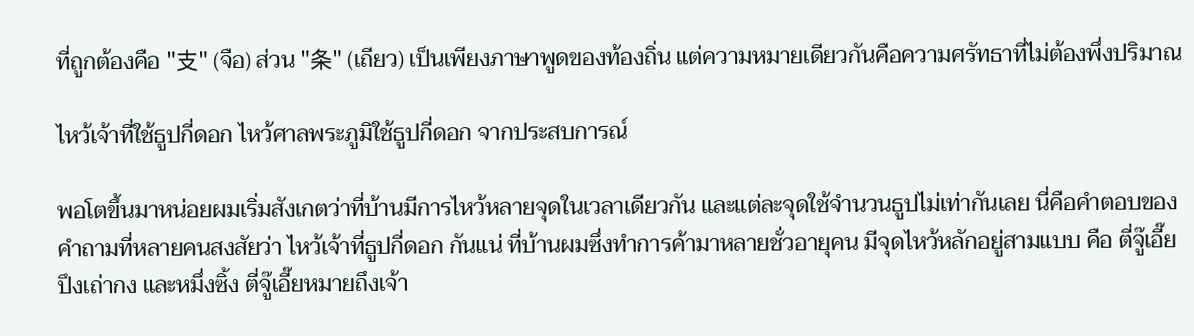ที่ถูกต้องคือ "支" (จือ) ส่วน "条" (เถียว) เป็นเพียงภาษาพูดของท้องถิ่น แต่ความหมายเดียวกันคือความศรัทธาที่ไม่ต้องพึ่งปริมาณ

ไหว้เจ้าที่ใช้ธูปกี่ดอก ไหว้ศาลพระภูมิใช้ธูปกี่ดอก จากประสบการณ์

พอโตขึ้นมาหน่อยผมเริ่มสังเกตว่าที่บ้านมีการไหว้หลายจุดในเวลาเดียวกัน และแต่ละจุดใช้จำนวนธูปไม่เท่ากันเลย นี่คือคำตอบของคำถามที่หลายคนสงสัยว่า ไหว้เจ้าที่ธูปกี่ดอก กันแน่ ที่บ้านผมซึ่งทำการค้ามาหลายชั่วอายุคน มีจุดไหว้หลักอยู่สามแบบ คือ ตี่จู๊เอี๊ย ปึงเถ่ากง และหมึ่งซิ้ง ตี่จู๊เอี๊ยหมายถึงเจ้า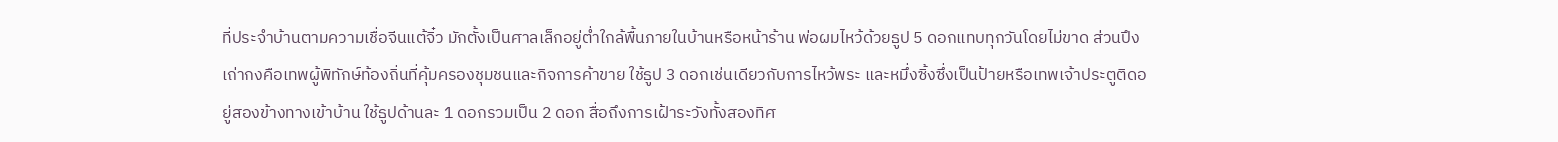ที่ประจำบ้านตามความเชื่อจีนแต้จิ๋ว มักตั้งเป็นศาลเล็กอยู่ต่ำใกล้พื้นภายในบ้านหรือหน้าร้าน พ่อผมไหว้ด้วยธูป 5 ดอกแทบทุกวันโดยไม่ขาด ส่วนปึงเถ่ากงคือเทพผู้พิทักษ์ท้องถิ่นที่คุ้มครองชุมชนและกิจการค้าขาย ใช้ธูป 3 ดอกเช่นเดียวกับการไหว้พระ และหมึ่งซิ้งซึ่งเป็นป้ายหรือเทพเจ้าประตูติดอยู่สองข้างทางเข้าบ้าน ใช้ธูปด้านละ 1 ดอกรวมเป็น 2 ดอก สื่อถึงการเฝ้าระวังทั้งสองทิศ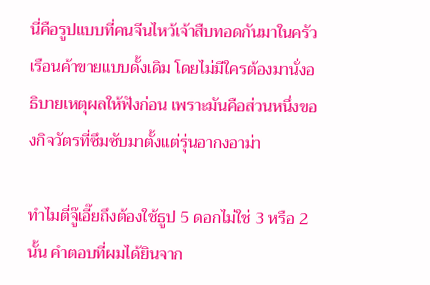นี่คือรูปแบบที่คนจีนไหว้เจ้าสืบทอดกันมาในครัวเรือนค้าขายแบบดั้งเดิม โดยไม่มีใครต้องมานั่งอธิบายเหตุผลให้ฟังก่อน เพราะมันคือส่วนหนึ่งของกิจวัตรที่ซึมซับมาตั้งแต่รุ่นอากงอาม่า

ทำไมตี่จู๊เอี๊ยถึงต้องใช้ธูป 5 ดอกไม่ใช่ 3 หรือ 2 นั้น คำตอบที่ผมได้ยินจาก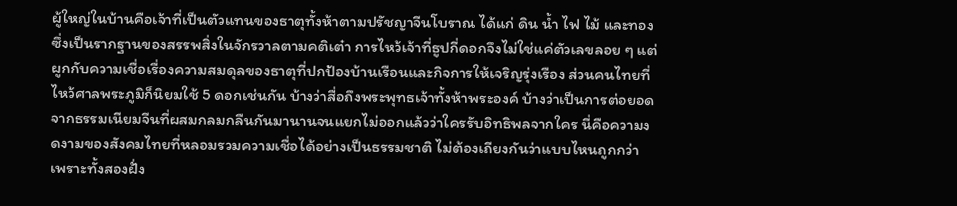ผู้ใหญ่ในบ้านคือเจ้าที่เป็นตัวแทนของธาตุทั้งห้าตามปรัชญาจีนโบราณ ได้แก่ ดิน น้ำ ไฟ ไม้ และทอง ซึ่งเป็นรากฐานของสรรพสิ่งในจักรวาลตามคติเต๋า การไหว้เจ้าที่ธูปกี่ดอกจึงไม่ใช่แค่ตัวเลขลอย ๆ แต่ผูกกับความเชื่อเรื่องความสมดุลของธาตุที่ปกป้องบ้านเรือนและกิจการให้เจริญรุ่งเรือง ส่วนคนไทยที่ไหว้ศาลพระภูมิก็นิยมใช้ 5 ดอกเช่นกัน บ้างว่าสื่อถึงพระพุทธเจ้าทั้งห้าพระองค์ บ้างว่าเป็นการต่อยอดจากธรรมเนียมจีนที่ผสมกลมกลืนกันมานานจนแยกไม่ออกแล้วว่าใครรับอิทธิพลจากใคร นี่คือความงดงามของสังคมไทยที่หลอมรวมความเชื่อได้อย่างเป็นธรรมชาติ ไม่ต้องเถียงกันว่าแบบไหนถูกกว่า เพราะทั้งสองฝั่ง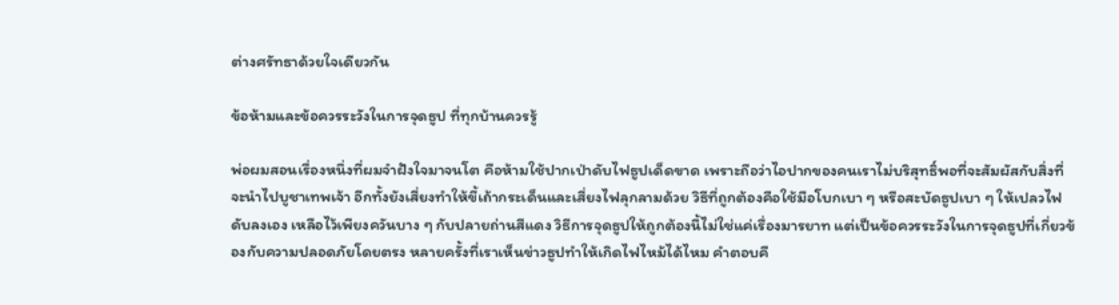ต่างศรัทธาด้วยใจเดียวกัน

ข้อห้ามและข้อควรระวังในการจุดธูป ที่ทุกบ้านควรรู้

พ่อผมสอนเรื่องหนึ่งที่ผมจำฝังใจมาจนโต คือห้ามใช้ปากเป่าดับไฟธูปเด็ดขาด เพราะถือว่าไอปากของคนเราไม่บริสุทธิ์พอที่จะสัมผัสกับสิ่งที่จะนำไปบูชาเทพเจ้า อีกทั้งยังเสี่ยงทำให้ขี้เถ้ากระเด็นและเสี่ยงไฟลุกลามด้วย วิธีที่ถูกต้องคือใช้มือโบกเบา ๆ หรือสะบัดธูปเบา ๆ ให้เปลวไฟดับลงเอง เหลือไว้เพียงควันบาง ๆ กับปลายถ่านสีแดง วิธีการจุดธูปให้ถูกต้องนี้ไม่ใช่แค่เรื่องมารยาท แต่เป็นข้อควรระวังในการจุดธูปที่เกี่ยวข้องกับความปลอดภัยโดยตรง หลายครั้งที่เราเห็นข่าวธูปทำให้เกิดไฟไหม้ได้ไหม คำตอบคื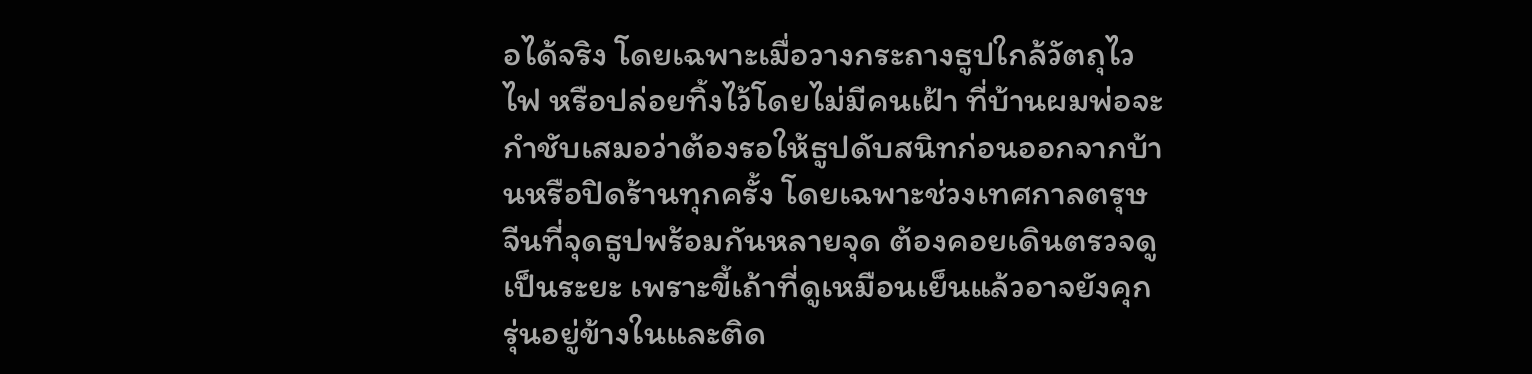อได้จริง โดยเฉพาะเมื่อวางกระถางธูปใกล้วัตถุไวไฟ หรือปล่อยทิ้งไว้โดยไม่มีคนเฝ้า ที่บ้านผมพ่อจะกำชับเสมอว่าต้องรอให้ธูปดับสนิทก่อนออกจากบ้านหรือปิดร้านทุกครั้ง โดยเฉพาะช่วงเทศกาลตรุษจีนที่จุดธูปพร้อมกันหลายจุด ต้องคอยเดินตรวจดูเป็นระยะ เพราะขี้เถ้าที่ดูเหมือนเย็นแล้วอาจยังคุกรุ่นอยู่ข้างในและติด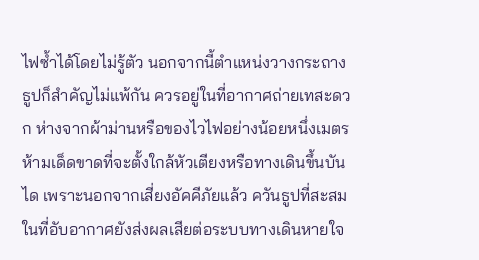ไฟซ้ำได้โดยไม่รู้ตัว นอกจากนี้ตำแหน่งวางกระถางธูปก็สำคัญไม่แพ้กัน ควรอยู่ในที่อากาศถ่ายเทสะดวก ห่างจากผ้าม่านหรือของไวไฟอย่างน้อยหนึ่งเมตร ห้ามเด็ดขาดที่จะตั้งใกล้หัวเตียงหรือทางเดินขึ้นบันได เพราะนอกจากเสี่ยงอัคคีภัยแล้ว ควันธูปที่สะสมในที่อับอากาศยังส่งผลเสียต่อระบบทางเดินหายใจ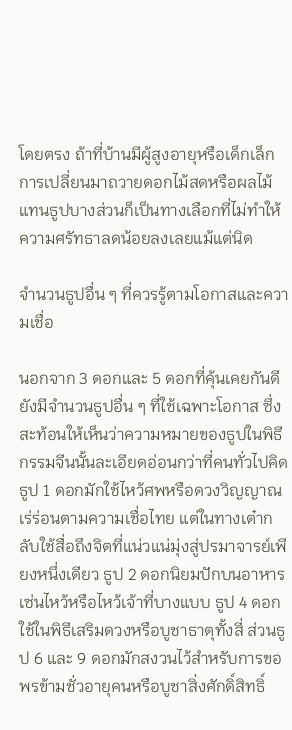โดยตรง ถ้าที่บ้านมีผู้สูงอายุหรือเด็กเล็ก การเปลี่ยนมาถวายดอกไม้สดหรือผลไม้แทนธูปบางส่วนก็เป็นทางเลือกที่ไม่ทำให้ความศรัทธาลดน้อยลงเลยแม้แต่นิด

จำนวนธูปอื่น ๆ ที่ควรรู้ตามโอกาสและความเชื่อ

นอกจาก 3 ดอกและ 5 ดอกที่คุ้นเคยกันดี ยังมีจำนวนธูปอื่น ๆ ที่ใช้เฉพาะโอกาส ซึ่งสะท้อนให้เห็นว่าความหมายของธูปในพิธีกรรมจีนนั้นละเอียดอ่อนกว่าที่คนทั่วไปคิด ธูป 1 ดอกมักใช้ไหว้ศพหรือดวงวิญญาณเร่ร่อนตามความเชื่อไทย แต่ในทางเต๋ากลับใช้สื่อถึงจิตที่แน่วแน่มุ่งสู่ปรมาจารย์เพียงหนึ่งเดียว ธูป 2 ดอกนิยมปักบนอาหารเซ่นไหว้หรือไหว้เจ้าที่บางแบบ ธูป 4 ดอกใช้ในพิธีเสริมดวงหรือบูชาธาตุทั้งสี่ ส่วนธูป 6 และ 9 ดอกมักสงวนไว้สำหรับการขอพรข้ามชั่วอายุคนหรือบูชาสิ่งศักดิ์สิทธิ์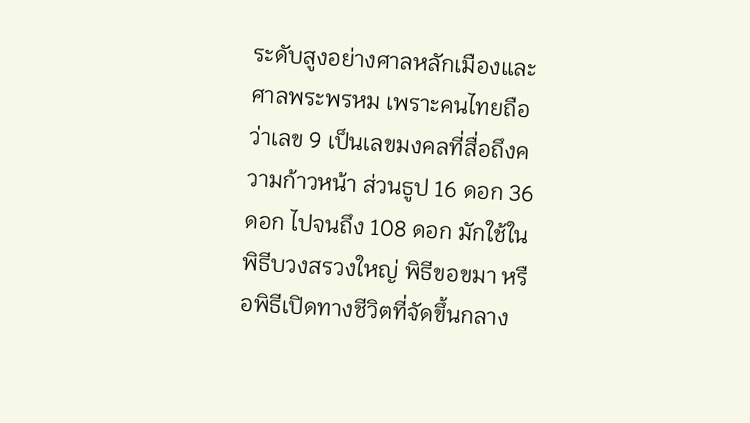ระดับสูงอย่างศาลหลักเมืองและศาลพระพรหม เพราะคนไทยถือว่าเลข 9 เป็นเลขมงคลที่สื่อถึงความก้าวหน้า ส่วนธูป 16 ดอก 36 ดอก ไปจนถึง 108 ดอก มักใช้ในพิธีบวงสรวงใหญ่ พิธีขอขมา หรือพิธีเปิดทางชีวิตที่จัดขึ้นกลาง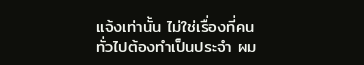แจ้งเท่านั้น ไม่ใช่เรื่องที่คนทั่วไปต้องทำเป็นประจำ ผม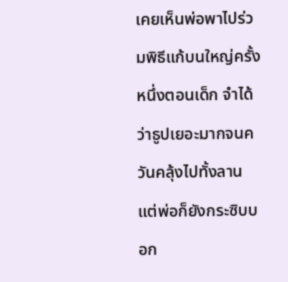เคยเห็นพ่อพาไปร่วมพิธีแก้บนใหญ่ครั้งหนึ่งตอนเด็ก จำได้ว่าธูปเยอะมากจนควันคลุ้งไปทั้งลาน แต่พ่อก็ยังกระซิบบอก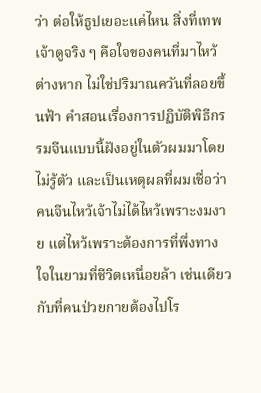ว่า ต่อให้ธูปเยอะแค่ไหน สิ่งที่เทพเจ้าดูจริง ๆ คือใจของคนที่มาไหว้ต่างหาก ไม่ใช่ปริมาณควันที่ลอยขึ้นฟ้า คำสอนเรื่องการปฏิบัติพิธีกรรมจีนแบบนี้ฝังอยู่ในตัวผมมาโดยไม่รู้ตัว และเป็นเหตุผลที่ผมเชื่อว่าคนจีนไหว้เจ้าไม่ได้ไหว้เพราะงมงาย แต่ไหว้เพราะต้องการที่พึ่งทางใจในยามที่ชีวิตเหนื่อยล้า เช่นเดียวกับที่คนป่วยกายต้องไปโร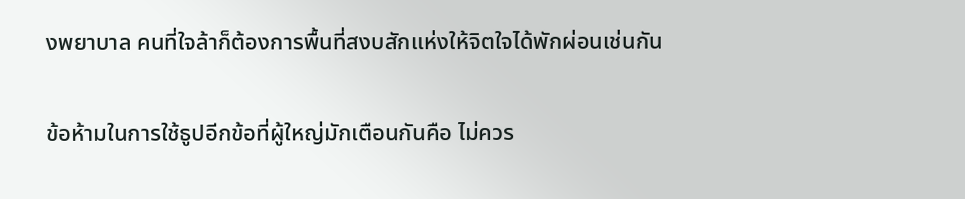งพยาบาล คนที่ใจล้าก็ต้องการพื้นที่สงบสักแห่งให้จิตใจได้พักผ่อนเช่นกัน

ข้อห้ามในการใช้ธูปอีกข้อที่ผู้ใหญ่มักเตือนกันคือ ไม่ควร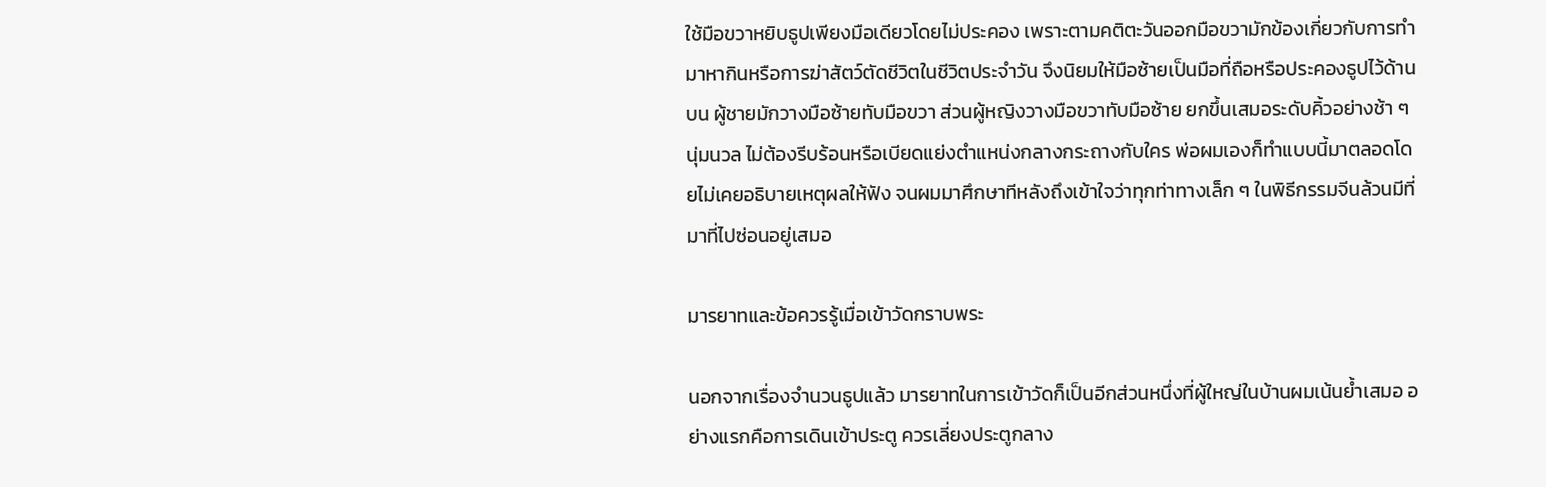ใช้มือขวาหยิบธูปเพียงมือเดียวโดยไม่ประคอง เพราะตามคติตะวันออกมือขวามักข้องเกี่ยวกับการทำมาหากินหรือการฆ่าสัตว์ตัดชีวิตในชีวิตประจำวัน จึงนิยมให้มือซ้ายเป็นมือที่ถือหรือประคองธูปไว้ด้านบน ผู้ชายมักวางมือซ้ายทับมือขวา ส่วนผู้หญิงวางมือขวาทับมือซ้าย ยกขึ้นเสมอระดับคิ้วอย่างช้า ๆ นุ่มนวล ไม่ต้องรีบร้อนหรือเบียดแย่งตำแหน่งกลางกระถางกับใคร พ่อผมเองก็ทำแบบนี้มาตลอดโดยไม่เคยอธิบายเหตุผลให้ฟัง จนผมมาศึกษาทีหลังถึงเข้าใจว่าทุกท่าทางเล็ก ๆ ในพิธีกรรมจีนล้วนมีที่มาที่ไปซ่อนอยู่เสมอ

มารยาทและข้อควรรู้เมื่อเข้าวัดกราบพระ

นอกจากเรื่องจำนวนธูปแล้ว มารยาทในการเข้าวัดก็เป็นอีกส่วนหนึ่งที่ผู้ใหญ่ในบ้านผมเน้นย้ำเสมอ อย่างแรกคือการเดินเข้าประตู ควรเลี่ยงประตูกลาง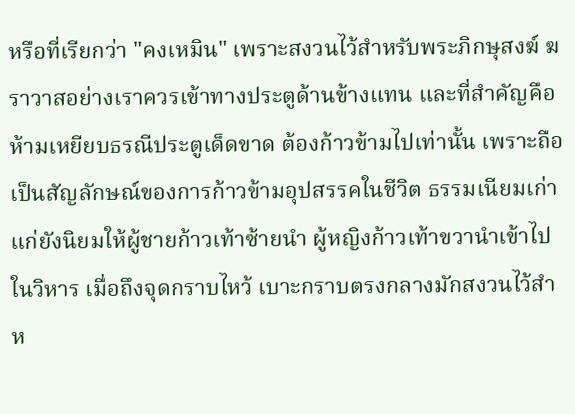หรือที่เรียกว่า "คงเหมิน" เพราะสงวนไว้สำหรับพระภิกษุสงฆ์ ฆราวาสอย่างเราควรเข้าทางประตูด้านข้างแทน และที่สำคัญคือห้ามเหยียบธรณีประตูเด็ดขาด ต้องก้าวข้ามไปเท่านั้น เพราะถือเป็นสัญลักษณ์ของการก้าวข้ามอุปสรรคในชีวิต ธรรมเนียมเก่าแก่ยังนิยมให้ผู้ชายก้าวเท้าซ้ายนำ ผู้หญิงก้าวเท้าขวานำเข้าไปในวิหาร เมื่อถึงจุดกราบไหว้ เบาะกราบตรงกลางมักสงวนไว้สำห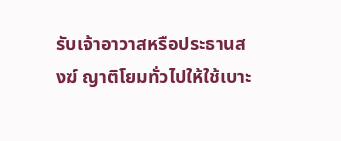รับเจ้าอาวาสหรือประธานสงฆ์ ญาติโยมทั่วไปให้ใช้เบาะ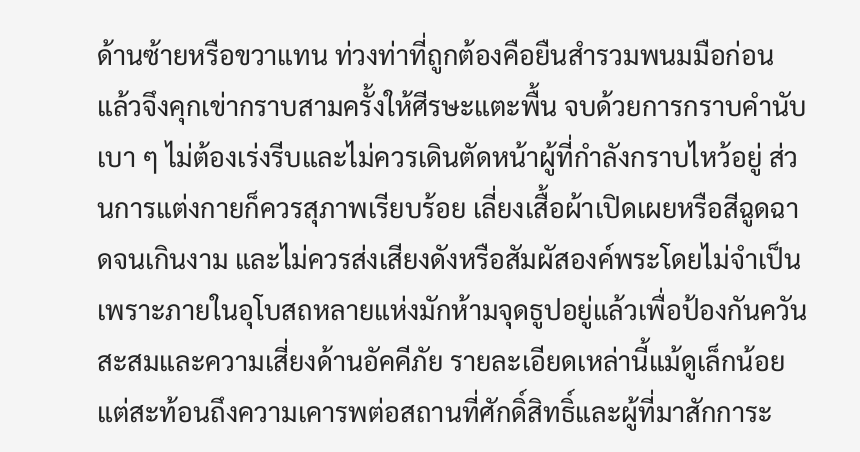ด้านซ้ายหรือขวาแทน ท่วงท่าที่ถูกต้องคือยืนสำรวมพนมมือก่อน แล้วจึงคุกเข่ากราบสามครั้งให้ศีรษะแตะพื้น จบด้วยการกราบคำนับเบา ๆ ไม่ต้องเร่งรีบและไม่ควรเดินตัดหน้าผู้ที่กำลังกราบไหว้อยู่ ส่วนการแต่งกายก็ควรสุภาพเรียบร้อย เลี่ยงเสื้อผ้าเปิดเผยหรือสีฉูดฉาดจนเกินงาม และไม่ควรส่งเสียงดังหรือสัมผัสองค์พระโดยไม่จำเป็น เพราะภายในอุโบสถหลายแห่งมักห้ามจุดธูปอยู่แล้วเพื่อป้องกันควันสะสมและความเสี่ยงด้านอัคคีภัย รายละเอียดเหล่านี้แม้ดูเล็กน้อย แต่สะท้อนถึงความเคารพต่อสถานที่ศักดิ์สิทธิ์และผู้ที่มาสักการะ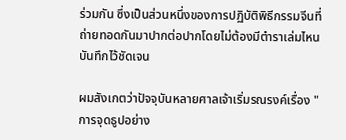ร่วมกัน ซึ่งเป็นส่วนหนึ่งของการปฏิบัติพิธีกรรมจีนที่ถ่ายทอดกันมาปากต่อปากโดยไม่ต้องมีตำราเล่มไหนบันทึกไว้ชัดเจน

ผมสังเกตว่าปัจจุบันหลายศาลเจ้าเริ่มรณรงค์เรื่อง "การจุดธูปอย่าง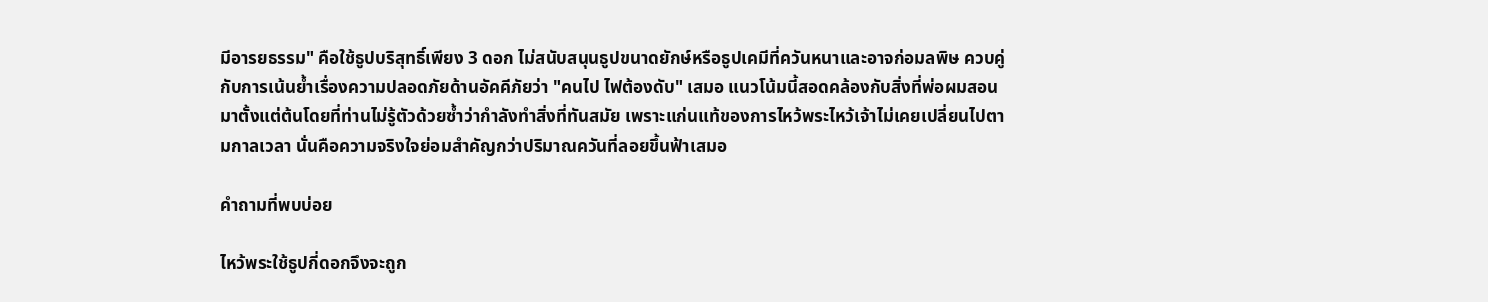มีอารยธรรม" คือใช้ธูปบริสุทธิ์เพียง 3 ดอก ไม่สนับสนุนธูปขนาดยักษ์หรือธูปเคมีที่ควันหนาและอาจก่อมลพิษ ควบคู่กับการเน้นย้ำเรื่องความปลอดภัยด้านอัคคีภัยว่า "คนไป ไฟต้องดับ" เสมอ แนวโน้มนี้สอดคล้องกับสิ่งที่พ่อผมสอนมาตั้งแต่ต้นโดยที่ท่านไม่รู้ตัวด้วยซ้ำว่ากำลังทำสิ่งที่ทันสมัย เพราะแก่นแท้ของการไหว้พระไหว้เจ้าไม่เคยเปลี่ยนไปตามกาลเวลา นั่นคือความจริงใจย่อมสำคัญกว่าปริมาณควันที่ลอยขึ้นฟ้าเสมอ

คำถามที่พบบ่อย

ไหว้พระใช้ธูปกี่ดอกจึงจะถูก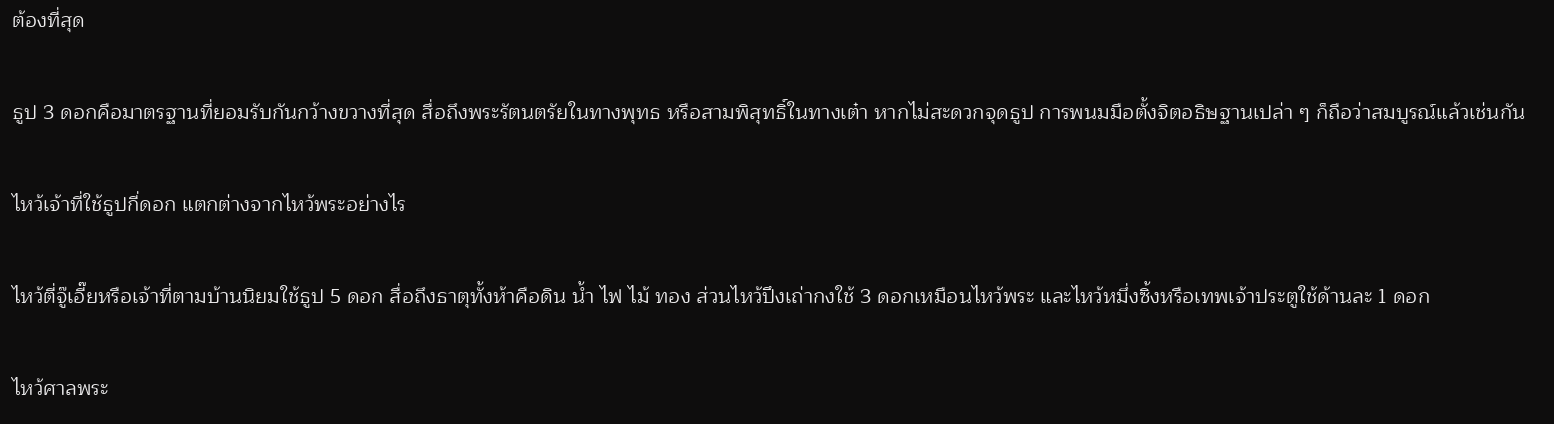ต้องที่สุด

ธูป 3 ดอกคือมาตรฐานที่ยอมรับกันกว้างขวางที่สุด สื่อถึงพระรัตนตรัยในทางพุทธ หรือสามพิสุทธิ์ในทางเต๋า หากไม่สะดวกจุดธูป การพนมมือตั้งจิตอธิษฐานเปล่า ๆ ก็ถือว่าสมบูรณ์แล้วเช่นกัน

ไหว้เจ้าที่ใช้ธูปกี่ดอก แตกต่างจากไหว้พระอย่างไร

ไหว้ตี่จู๊เอี๊ยหรือเจ้าที่ตามบ้านนิยมใช้ธูป 5 ดอก สื่อถึงธาตุทั้งห้าคือดิน น้ำ ไฟ ไม้ ทอง ส่วนไหว้ปึงเถ่ากงใช้ 3 ดอกเหมือนไหว้พระ และไหว้หมึ่งซิ้งหรือเทพเจ้าประตูใช้ด้านละ 1 ดอก

ไหว้ศาลพระ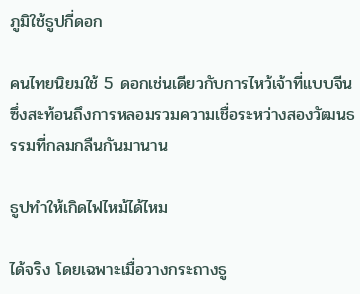ภูมิใช้ธูปกี่ดอก

คนไทยนิยมใช้ 5 ดอกเช่นเดียวกับการไหว้เจ้าที่แบบจีน ซึ่งสะท้อนถึงการหลอมรวมความเชื่อระหว่างสองวัฒนธรรมที่กลมกลืนกันมานาน

ธูปทำให้เกิดไฟไหม้ได้ไหม

ได้จริง โดยเฉพาะเมื่อวางกระถางธู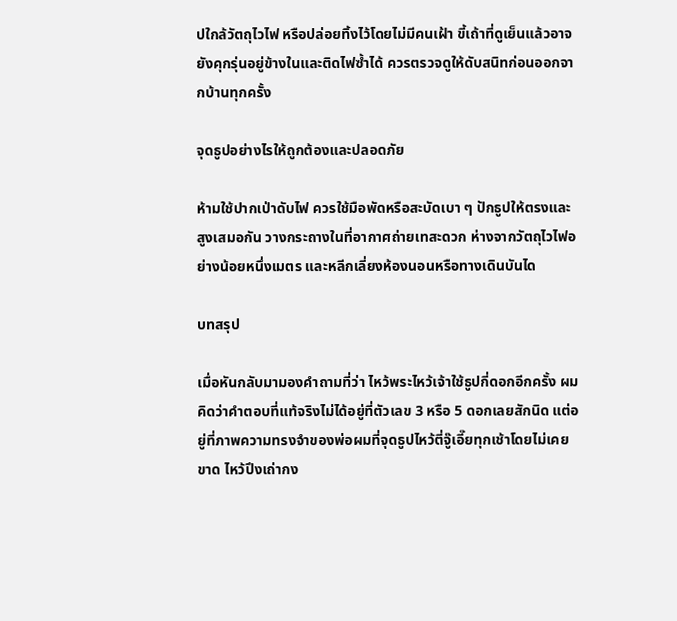ปใกล้วัตถุไวไฟ หรือปล่อยทิ้งไว้โดยไม่มีคนเฝ้า ขี้เถ้าที่ดูเย็นแล้วอาจยังคุกรุ่นอยู่ข้างในและติดไฟซ้ำได้ ควรตรวจดูให้ดับสนิทก่อนออกจากบ้านทุกครั้ง

จุดธูปอย่างไรให้ถูกต้องและปลอดภัย

ห้ามใช้ปากเป่าดับไฟ ควรใช้มือพัดหรือสะบัดเบา ๆ ปักธูปให้ตรงและสูงเสมอกัน วางกระถางในที่อากาศถ่ายเทสะดวก ห่างจากวัตถุไวไฟอย่างน้อยหนึ่งเมตร และหลีกเลี่ยงห้องนอนหรือทางเดินบันได

บทสรุป

เมื่อหันกลับมามองคำถามที่ว่า ไหว้พระไหว้เจ้าใช้ธูปกี่ดอกอีกครั้ง ผมคิดว่าคำตอบที่แท้จริงไม่ได้อยู่ที่ตัวเลข 3 หรือ 5 ดอกเลยสักนิด แต่อยู่ที่ภาพความทรงจำของพ่อผมที่จุดธูปไหว้ตี่จู๊เอี๊ยทุกเช้าโดยไม่เคยขาด ไหว้ปึงเถ่ากง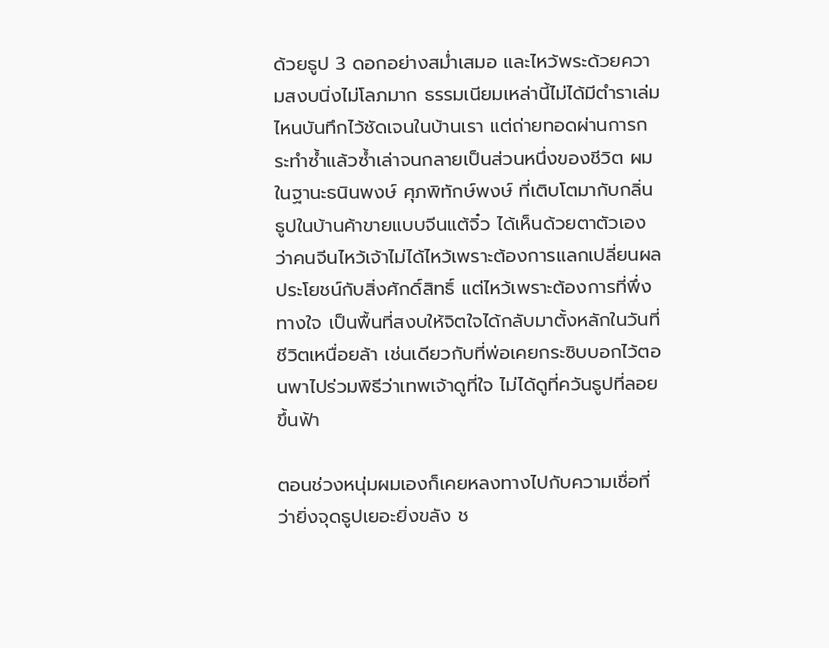ด้วยธูป 3 ดอกอย่างสม่ำเสมอ และไหว้พระด้วยความสงบนิ่งไม่โลภมาก ธรรมเนียมเหล่านี้ไม่ได้มีตำราเล่มไหนบันทึกไว้ชัดเจนในบ้านเรา แต่ถ่ายทอดผ่านการกระทำซ้ำแล้วซ้ำเล่าจนกลายเป็นส่วนหนึ่งของชีวิต ผมในฐานะธนินพงษ์ ศุภพิทักษ์พงษ์ ที่เติบโตมากับกลิ่นธูปในบ้านค้าขายแบบจีนแต้จิ๋ว ได้เห็นด้วยตาตัวเองว่าคนจีนไหว้เจ้าไม่ได้ไหว้เพราะต้องการแลกเปลี่ยนผลประโยชน์กับสิ่งศักดิ์สิทธิ์ แต่ไหว้เพราะต้องการที่พึ่งทางใจ เป็นพื้นที่สงบให้จิตใจได้กลับมาตั้งหลักในวันที่ชีวิตเหนื่อยล้า เช่นเดียวกับที่พ่อเคยกระซิบบอกไว้ตอนพาไปร่วมพิธีว่าเทพเจ้าดูที่ใจ ไม่ได้ดูที่ควันธูปที่ลอยขึ้นฟ้า

ตอนช่วงหนุ่มผมเองก็เคยหลงทางไปกับความเชื่อที่ว่ายิ่งจุดธูปเยอะยิ่งขลัง ช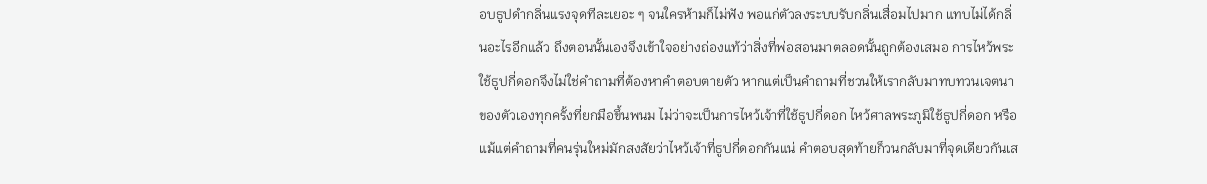อบธูปดำกลิ่นแรงจุดทีละเยอะ ๆ จนใครห้ามก็ไม่ฟัง พอแก่ตัวลงระบบรับกลิ่นเสื่อมไปมาก แทบไม่ได้กลิ่นอะไรอีกแล้ว ถึงตอนนั้นเองจึงเข้าใจอย่างถ่องแท้ว่าสิ่งที่พ่อสอนมาตลอดนั้นถูกต้องเสมอ การไหว้พระใช้ธูปกี่ดอกจึงไม่ใช่คำถามที่ต้องหาคำตอบตายตัว หากแต่เป็นคำถามที่ชวนให้เรากลับมาทบทวนเจตนาของตัวเองทุกครั้งที่ยกมือขึ้นพนม ไม่ว่าจะเป็นการไหว้เจ้าที่ใช้ธูปกี่ดอก ไหว้ศาลพระภูมิใช้ธูปกี่ดอก หรือแม้แต่คำถามที่คนรุ่นใหม่มักสงสัยว่าไหว้เจ้าที่ธูปกี่ดอกกันแน่ คำตอบสุดท้ายก็วนกลับมาที่จุดเดียวกันเส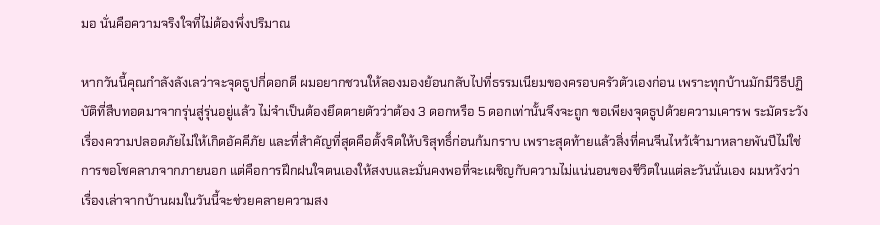มอ นั่นคือความจริงใจที่ไม่ต้องพึ่งปริมาณ

หากวันนี้คุณกำลังลังเลว่าจะจุดธูปกี่ดอกดี ผมอยากชวนให้ลองมองย้อนกลับไปที่ธรรมเนียมของครอบครัวตัวเองก่อน เพราะทุกบ้านมักมีวิธีปฏิบัติที่สืบทอดมาจากรุ่นสู่รุ่นอยู่แล้ว ไม่จำเป็นต้องยึดตายตัวว่าต้อง 3 ดอกหรือ 5 ดอกเท่านั้นจึงจะถูก ขอเพียงจุดธูปด้วยความเคารพ ระมัดระวังเรื่องความปลอดภัยไม่ให้เกิดอัคคีภัย และที่สำคัญที่สุดคือตั้งจิตให้บริสุทธิ์ก่อนก้มกราบ เพราะสุดท้ายแล้วสิ่งที่คนจีนไหว้เจ้ามาหลายพันปีไม่ใช่การขอโชคลาภจากภายนอก แต่คือการฝึกฝนใจตนเองให้สงบและมั่นคงพอที่จะเผชิญกับความไม่แน่นอนของชีวิตในแต่ละวันนั่นเอง ผมหวังว่าเรื่องเล่าจากบ้านผมในวันนี้จะช่วยคลายความสง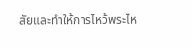สัยและทำให้การไหว้พระไห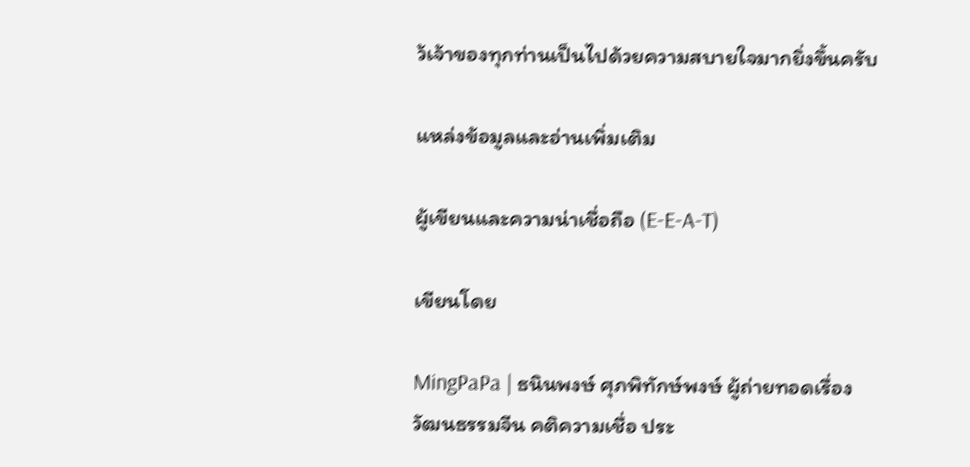ว้เจ้าของทุกท่านเป็นไปด้วยความสบายใจมากยิ่งขึ้นครับ

แหล่งข้อมูลและอ่านเพิ่มเติม

ผู้เขียนและความน่าเชื่อถือ (E-E-A-T)

เขียนโดย

MingPaPa | ธนินพงษ์ ศุภพิทักษ์พงษ์ ผู้ถ่ายทอดเรื่องวัฒนธรรมจีน คติความเชื่อ ประ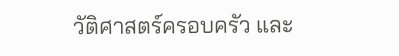วัติศาสตร์ครอบครัว และ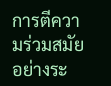การตีความร่วมสมัยอย่างระ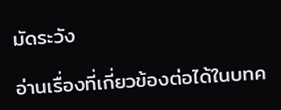มัดระวัง

อ่านเรื่องที่เกี่ยวข้องต่อได้ในบทค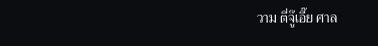วาม ตี่จู๊เอี๊ย ศาล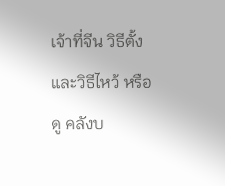เจ้าที่จีน วิธีตั้งและวิธีไหว้ หรือดู คลังบ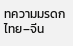ทความมรดกไทย–จีน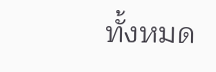ทั้งหมด